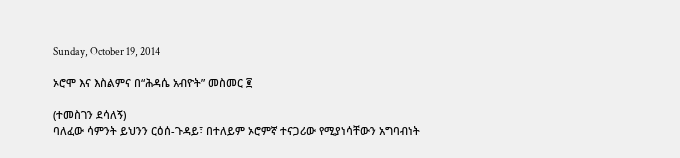Sunday, October 19, 2014

ኦሮሞ እና እስልምና በ“ሕዳሴ አብዮት” መስመር ፪

(ተመስገን ደሳለኝ)
ባለፈው ሳምንት ይህንን ርዕሰ-ጉዳይ፣ በተለይም ኦሮምኛ ተናጋሪው የሚያነሳቸውን አግባብነት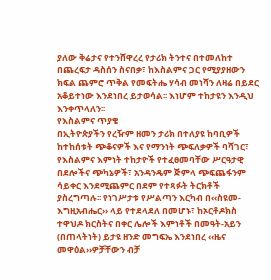ያለው ቅሬታና የተንሸዋረረ የታሪክ ትንተና በተመለከተ በጨረፍታ ዳስሰን ስናበቃ፣ ከእስልምና ጋር የሚያያዘውን ክፍል ጨምሮ ጥቅል የመፍትሔ ሃሳብ መነሻን ለዛሬ በይደር አቆይተነው እንደነበረ ይታወሳል፡፡ እነሆም ተከታዩን እንዲህ እንቀጥላለን፡፡
የእስልምና ጥያቄ
በኢትዮጵያችን የረዥም ዘመን ታሪክ በተለያዩ ከባቢዎች ከተከሰቱት ጭቆናዎች እና የማንነት ጭፍለቃዎች ባሻገር፣ የእስልምና እምነት ተከታዮች የተፈፀመባቸው ሥርዓታዊ በደሎችና ጭካኔዎች፣ አንዳንዴም ጅምላ ጭፍጨፋንም ሳይቀር እንደሚጨምር በደም የተጻፉት ትርክቶች ያስረግጣሉ፡፡ የነገሥታቱ የሥልጣን እርካብ በ‹‹ስዩመ-እግዚአብሔር›› ላይ የተደላደለ በመሆኑ፣ ከኦርቶዶክስ ተዋህዶ ክርስትና በቀር ሌሎች እምነቶች በመዓት-አይን (በጠላትነት) ይታዩ ዘንድ መግፍኤ እንደነበረ ‹‹ዜና መዋዕል››ዎቻቸውን ብቻ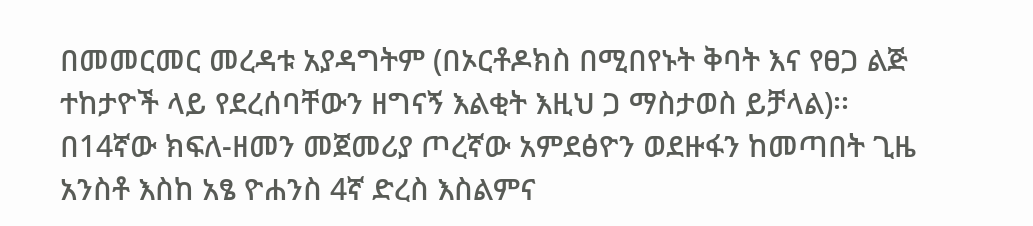በመመርመር መረዳቱ አያዳግትም (በኦርቶዶክስ በሚበየኑት ቅባት እና የፀጋ ልጅ ተከታዮች ላይ የደረሰባቸውን ዘግናኝ እልቂት እዚህ ጋ ማስታወስ ይቻላል)፡፡ በ14ኛው ክፍለ-ዘመን መጀመሪያ ጦረኛው አምደፅዮን ወደዙፋን ከመጣበት ጊዜ አንስቶ እስከ አፄ ዮሐንስ 4ኛ ድረስ እስልምና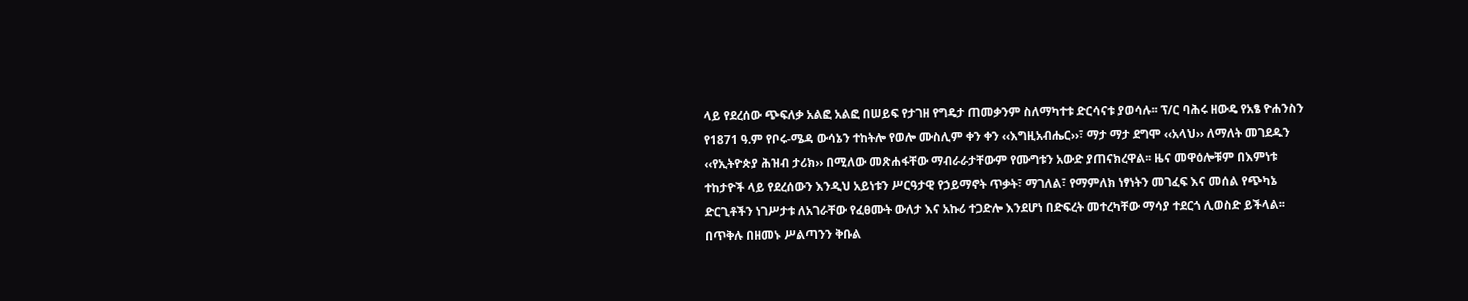ላይ የደረሰው ጭፍለቃ አልፎ አልፎ በሠይፍ የታገዘ የግዴታ ጠመቃንም ስለማካተቱ ድርሳናቱ ያወሳሉ፡፡ ፕ/ር ባሕሩ ዘውዴ የአፄ ዮሐንስን የ1871 ዓ.ም የቦሩ-ሜዳ ውሳኔን ተከትሎ የወሎ ሙስሊም ቀን ቀን ‹‹እግዚአብሔር››፣ ማታ ማታ ደግሞ ‹‹አላህ›› ለማለት መገደዱን ‹‹የኢትዮጵያ ሕዝብ ታሪክ›› በሚለው መጽሐፋቸው ማብራራታቸውም የሙግቱን አውድ ያጠናክረዋል፡፡ ዜና መዋዕሎቹም በእምነቱ ተከታዮች ላይ የደረሰውን እንዲህ አይነቱን ሥርዓታዊ የኃይማኖት ጥቃት፣ ማገለል፣ የማምለክ ነፃነትን መገፈፍ እና መሰል የጭካኔ ድርጊቶችን ነገሥታቱ ለአገራቸው የፈፀሙት ውለታ እና አኩሪ ተጋድሎ እንደሆነ በድፍረት መተረካቸው ማሳያ ተደርጎ ሊወስድ ይችላል፡፡
በጥቅሉ በዘመኑ ሥልጣንን ቅቡል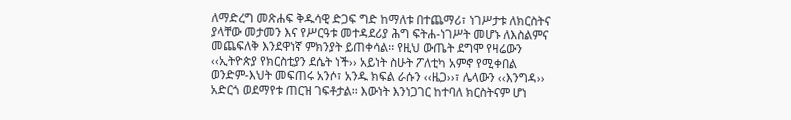ለማድረግ መጽሐፍ ቅዱሳዊ ድጋፍ ግድ ከማለቱ በተጨማሪ፣ ነገሥታቱ ለክርስትና ያላቸው መታመን እና የሥርዓቱ መተዳደሪያ ሕግ ፍትሐ-ነገሥት መሆኑ ለእስልምና መጨፍለቅ እንደዋነኛ ምክንያት ይጠቀሳል፡፡ የዚህ ውጤት ደግሞ የዛሬውን ‹‹ኢትዮጵያ የክርስቲያን ደሴት ነች›› አይነት ስሁት ፖለቲካ አምኖ የሚቀበል ወንድም-እህት መፍጠሩ አንሶ፣ አንዱ ክፍል ራሱን ‹‹ዜጋ››፣ ሌላውን ‹‹እንግዳ›› አድርጎ ወደማየቱ ጠርዝ ገፍቶታል፡፡ እውነት እንነጋገር ከተባለ ክርስትናም ሆነ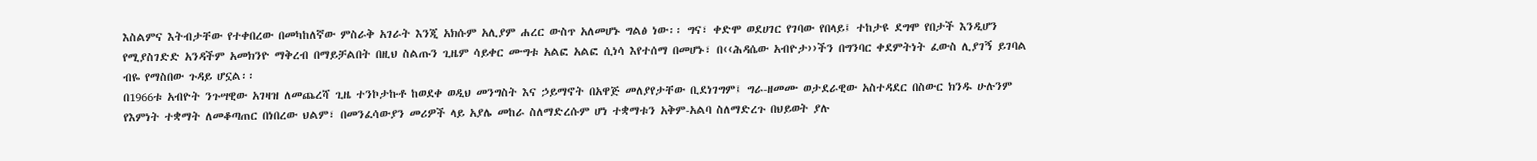እስልምና እትብታቸው የተቀበረው በመካከለኛው ምስራቅ አገራት እንጂ አክሱም አሊያም ሐረር ውስጥ አለመሆኑ ግልፅ ነው፡፡ ግና፣ ቀድሞ ወደሀገር የገባው የበላይ፤ ተከታዩ ደግሞ የበታች እንዲሆን የሚያስገድድ አንዳችም አመክንዮ ማቅረብ በማይቻልበት በዚህ ስልጡን ጊዜም ሳይቀር ሙግቱ አልፎ አልፎ ሲነሳ እየተሰማ በመሆኑ፣ በ‹‹ሕዳሴው አብዮታ››ችን በግንባር ቀደምትነት ፈውስ ሊያገኝ ይገባል ብዬ የማስበው ጉዳይ ሆኗል፡፡
በ1966ቱ አብዮት ንጉሣዊው አገዛዝ ለመጨረሻ ጊዜ ተንኮታኩቶ ከወደቀ ወዲህ መንግስት እና ኃይማኖት በአዋጅ መለያየታቸው ቢደነገግም፤ ግራ-ዘመሙ ወታደራዊው አስተዳደር በስውር ክንዱ ሁሉንም የእምነት ተቋማት ለመቆጣጠር በነበረው ህልም፣ በመንፈሳውያን መሪዎች ላይ አያሌ መከራ ስለማድረሱም ሆነ ተቋማቱን አቅም-አልባ ስለማድረጉ በህይወት ያሉ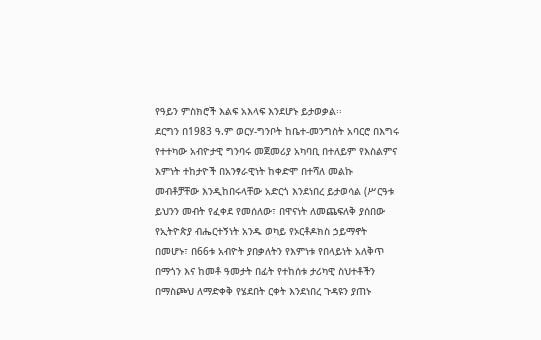የዓይን ምስክሮች እልፍ አእላፍ እንደሆኑ ይታወቃል፡፡
ደርግን በ1983 ዓ.ም ወርሃ-ግንቦት ከቤተ-መንግስት አባርሮ በእግሩ የተተካው አብዮታዊ ግንባሩ መጀመሪያ አካባቢ በተለይም የእስልምና እምነት ተከታዮች በአንፃራዊነት ከቀድሞ በተሻለ መልኩ መብቶቻቸው እንዲከበሩላቸው አድርጎ እንደነበረ ይታወሳል (ሥርዓቱ ይህንን መብት የፈቀደ የመሰለው፣ በዋናነት ለመጨፍለቅ ያሰበው የኢትዮጵያ ብሔርተኝነት አንዱ ወካይ የኦርቶዶክስ ኃይማኖት በመሆኑ፣ በ66ቱ አብዮት ያበቃለትን የእምነቱ የበላይነት አለቅጥ በማጎን እና ከመቶ ዓመታት በፊት የተከሰቱ ታሪካዊ ስህተቶችን በማስጮህ ለማድቀቅ የሄደበት ርቀት እንደነበረ ጉዳዩን ያጠኑ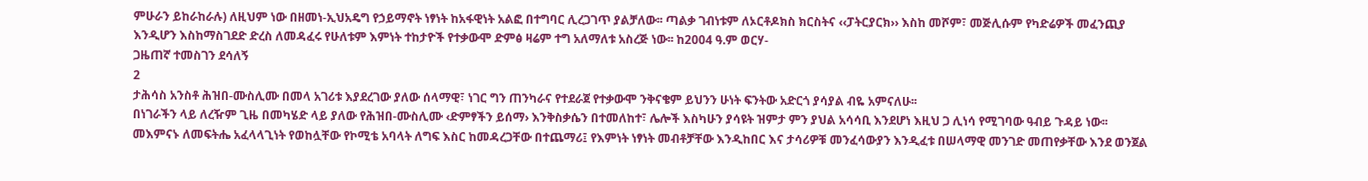ምሁራን ይከራከራሉ) ለዚህም ነው በዘመነ-ኢህአዴግ የኃይማኖት ነፃነት ከአፋዊነት አልፎ በተግባር ሊረጋገጥ ያልቻለው፡፡ ጣልቃ ገብነቱም ለኦርቶዶክስ ክርስትና ‹‹ፓትርያርክ›› እስከ መሾም፣ መጅሊሱም የካድሬዎች መፈንጪያ እንዲሆን እስከማስገደድ ድረስ ለመዳፈሩ የሁለቱም እምነት ተከታዮች የተቃውሞ ድምፅ ዛሬም ተግ አለማለቱ አስረጅ ነው፡፡ ከ2004 ዓ.ም ወርሃ-
ጋዜጠኛ ተመስገን ደሳለኝ
2
ታሕሳስ አንስቶ ሕዝበ-ሙስሊሙ በመላ አገሪቱ እያደረገው ያለው ሰላማዊ፣ ነገር ግን ጠንካራና የተደራጀ የተቃውሞ ንቅናቄም ይህንን ሁነት ፍንትው አድርጎ ያሳያል ብዬ አምናለሁ፡፡
በነገራችን ላይ ለረዥም ጊዜ በመካሄድ ላይ ያለው የሕዝበ-ሙስሊሙ ‹ድምፃችን ይሰማ› እንቅስቃሴን በተመለከተ፣ ሌሎች እስካሁን ያሳዩት ዝምታ ምን ያህል አሳሳቢ እንደሆነ እዚህ ጋ ሊነሳ የሚገባው ዓብይ ጉዳይ ነው፡፡ መእምናኑ ለመፍትሔ አፈላላጊነት የወከሏቸው የኮሚቴ አባላት ለግፍ እስር ከመዳረጋቸው በተጨማሪ፤ የእምነት ነፃነት መብቶቻቸው እንዲከበር እና ታሳሪዎቹ መንፈሳውያን እንዲፈቱ በሠላማዊ መንገድ መጠየቃቸው እንደ ወንጀል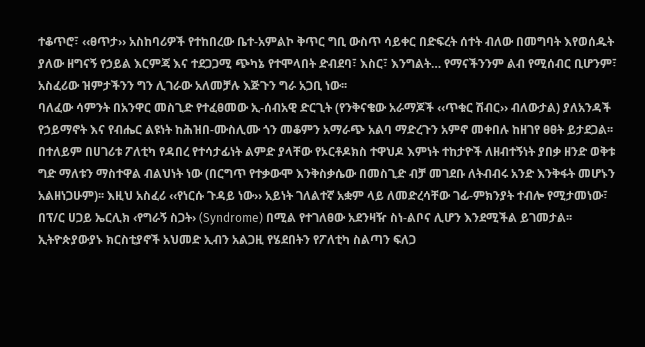ተቆጥሮ፣ ‹‹ፀጥታ›› አስከባሪዎች የተከበረው ቤተ-አምልኮ ቅጥር ግቢ ውስጥ ሳይቀር በድፍረት ሰተት ብለው በመግባት እየወሰዱት ያለው ዘግናኝ የኃይል እርምጃ እና ተደጋጋሚ ጭካኔ የተሞላበት ድብደባ፣ እስር፣ እንግልት… የማናችንንም ልብ የሚሰብር ቢሆንም፣ አስፈሪው ዝምታችንን ግን ሊገራው አለመቻሉ እጅጉን ግራ አጋቢ ነው፡፡
ባለፈው ሳምንት በአንዋር መስጊድ የተፈፀመው ኢ-ሰብአዊ ድርጊት (የንቅናቄው አራማጆች ‹‹ጥቁር ሽብር›› ብለውታል) ያለአንዳች የኃይማኖት እና የብሔር ልዩነት ከሕዝበ-ሙስሊሙ ጎን መቆምን አማራጭ አልባ ማድረጉን አምኖ መቀበሉ ከዘገየ ፀፀት ይታደጋል፡፡ በተለይም በሀገሪቱ ፖለቲካ የዳበረ የተሳታፊነት ልምድ ያላቸው የኦርቶዶክስ ተዋህዶ እምነት ተከታዮች ለዘብተኝነት ያበቃ ዘንድ ወቅቱ ግድ ማለቱን ማስተዋል ብልህነት ነው (በርግጥ የተቃውሞ እንቅስቃሴው በመስጊድ ብቻ መገደቡ ለትብብሩ አንድ እንቅፋት መሆኑን አልዘነጋሁም)፡፡ እዚህ አስፈሪ ‹‹የነርሱ ጉዳይ ነው›› አይነት ገለልተኛ አቋም ላይ ለመድረሳቸው ገፊ-ምክንያት ተብሎ የሚታመነው፣ በፕ/ር ሀጋይ ኤርሊክ ‹የግራኝ ስጋት› (Syndrome) በሚል የተገለፀው አደንዛዥ ስነ-ልቦና ሊሆን እንደሚችል ይገመታል፡፡ ኢትዮጵያውያኑ ክርስቲያኖች አህመድ ኢብን አልጋዚ የሄደበትን የፖለቲካ ስልጣን ፍለጋ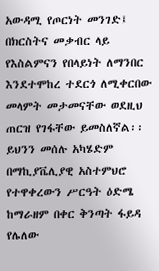አውዳሚ የጦርነት መንገድ፤ በክርስትና መቃብር ላይ የእስልምናን የበላይነት ለማንበር እንደተሞከረ ተደርጎ ለሚቀርበው መላምት መታመናቸው ወደዚህ ጠርዝ የገፋቸው ይመስለኛል፡፡ ይህንን መሰሉ አካሄድም በማኪያቬሊያዊ አስተምህሮ የተዋቀረውን ሥርዓት ዕድሜ ከማራዘም በቀር ቅንጣት ፋይዳ የሌለው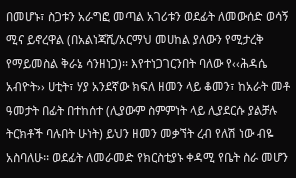በመሆኑ፣ ስጋቱን አራግፎ መጣል አገሪቱን ወደፊት ለመውሰድ ወሳኝ ሚና ይኖረዋል (በአልነጃሺ/አርማህ መሀከል ያለውን የሚታረቅ የማይመስል ቅራኔ ሳንዘነጋ)፡፡ እየተነጋገርንበት ባለው የ‹‹ሕዳሴ አብዮት›› ሀቲት፣ ሃያ አንደኛው ክፍለ ዘመን ላይ ቆመን፣ ከአራት መቶ ዓመታት በፊት በተከሰተ (ሊያውም ስምምነት ላይ ሊያደርሱ ያልቻሉ ትርክቶች ባሉበት ሁነት) ይህን ዘመን መቃኘት ረብ የለሽ ነው ብዬ አስባለሁ፡፡ ወደፊት ለመራመድ የክርስቲያኑ ቀዳሚ የቤት ስራ መሆን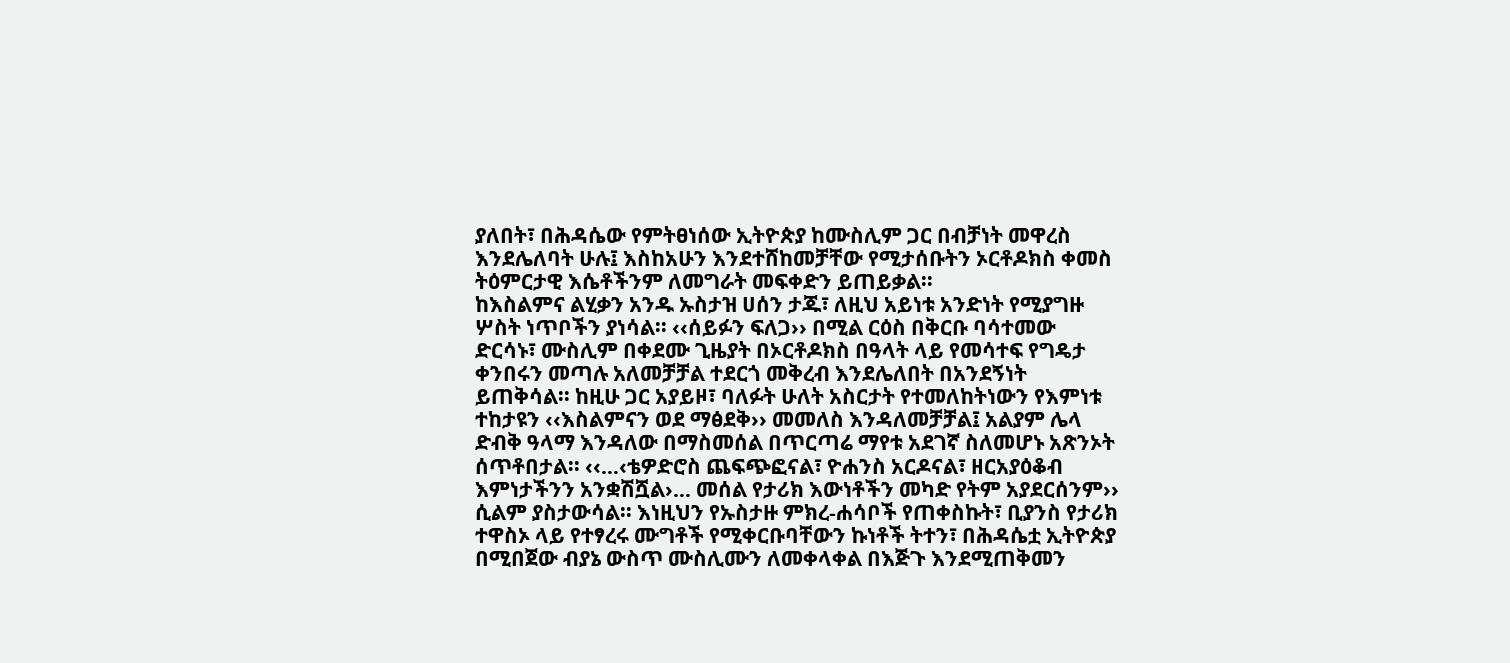ያለበት፣ በሕዳሴው የምትፀነሰው ኢትዮጵያ ከሙስሊም ጋር በብቻነት መዋረስ እንደሌለባት ሁሉ፤ እስከአሁን እንደተሸከመቻቸው የሚታሰቡትን ኦርቶዶክስ ቀመስ ትዕምርታዊ እሴቶችንም ለመግራት መፍቀድን ይጠይቃል፡፡
ከእስልምና ልሂቃን አንዱ ኡስታዝ ሀሰን ታጁ፣ ለዚህ አይነቱ አንድነት የሚያግዙ ሦስት ነጥቦችን ያነሳል፡፡ ‹‹ሰይፉን ፍለጋ›› በሚል ርዕስ በቅርቡ ባሳተመው ድርሳኑ፣ ሙስሊም በቀደሙ ጊዜያት በኦርቶዶክስ በዓላት ላይ የመሳተፍ የግዴታ ቀንበሩን መጣሉ አለመቻቻል ተደርጎ መቅረብ እንደሌለበት በአንደኝነት ይጠቅሳል፡፡ ከዚሁ ጋር አያይዞ፣ ባለፉት ሁለት አስርታት የተመለከትነውን የእምነቱ ተከታዩን ‹‹እስልምናን ወደ ማፅደቅ›› መመለስ እንዳለመቻቻል፤ አልያም ሌላ ድብቅ ዓላማ እንዳለው በማስመሰል በጥርጣሬ ማየቱ አደገኛ ስለመሆኑ አጽንኦት ሰጥቶበታል፡፡ ‹‹…‹ቴዎድሮስ ጨፍጭፎናል፣ ዮሐንስ አርዶናል፣ ዘርአያዕቆብ እምነታችንን አንቋሽሿል›… መሰል የታሪክ እውነቶችን መካድ የትም አያደርሰንም›› ሲልም ያስታውሳል፡፡ እነዚህን የኡስታዙ ምክረ-ሐሳቦች የጠቀስኩት፣ ቢያንስ የታሪክ ተዋስኦ ላይ የተፃረሩ ሙግቶች የሚቀርቡባቸውን ኩነቶች ትተን፣ በሕዳሴቷ ኢትዮጵያ በሚበጀው ብያኔ ውስጥ ሙስሊሙን ለመቀላቀል በእጅጉ እንደሚጠቅመን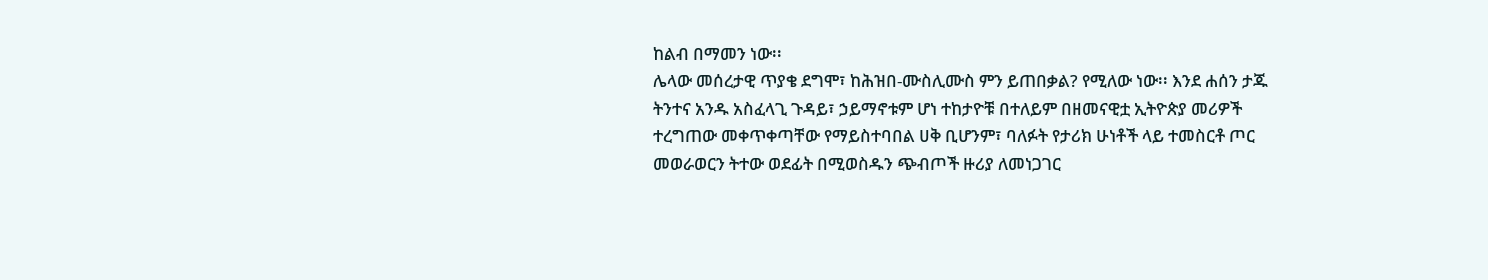ከልብ በማመን ነው፡፡
ሌላው መሰረታዊ ጥያቄ ደግሞ፣ ከሕዝበ-ሙስሊሙስ ምን ይጠበቃል? የሚለው ነው፡፡ እንደ ሐሰን ታጁ ትንተና አንዱ አስፈላጊ ጉዳይ፣ ኃይማኖቱም ሆነ ተከታዮቹ በተለይም በዘመናዊቷ ኢትዮጵያ መሪዎች ተረግጠው መቀጥቀጣቸው የማይስተባበል ሀቅ ቢሆንም፣ ባለፉት የታሪክ ሁነቶች ላይ ተመስርቶ ጦር መወራወርን ትተው ወደፊት በሚወስዱን ጭብጦች ዙሪያ ለመነጋገር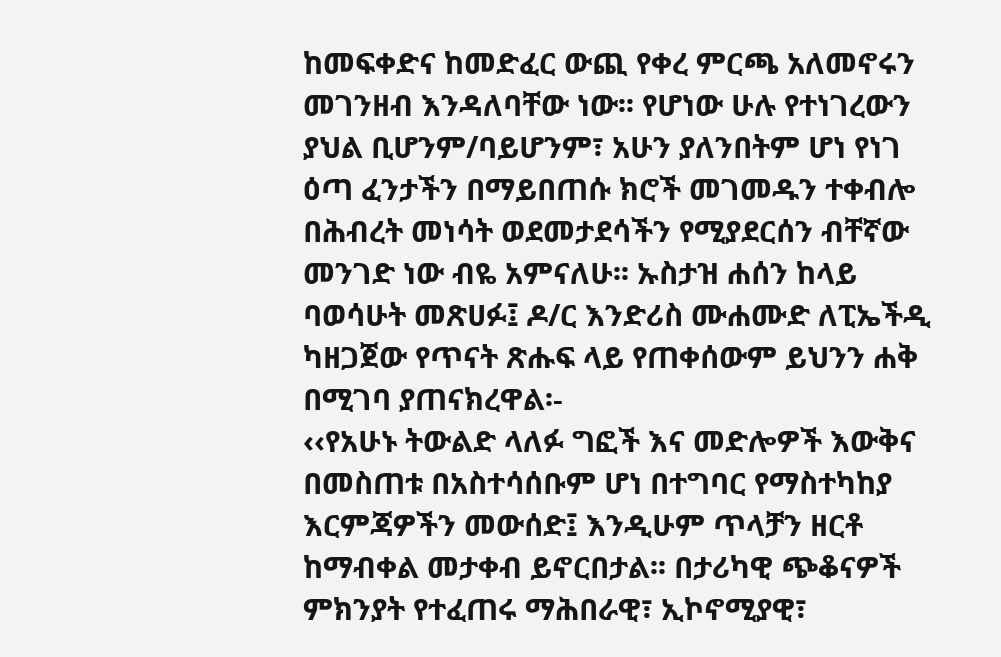ከመፍቀድና ከመድፈር ውጪ የቀረ ምርጫ አለመኖሩን መገንዘብ እንዳለባቸው ነው፡፡ የሆነው ሁሉ የተነገረውን ያህል ቢሆንም/ባይሆንም፣ አሁን ያለንበትም ሆነ የነገ ዕጣ ፈንታችን በማይበጠሱ ክሮች መገመዱን ተቀብሎ በሕብረት መነሳት ወደመታደሳችን የሚያደርሰን ብቸኛው መንገድ ነው ብዬ አምናለሁ፡፡ ኡስታዝ ሐሰን ከላይ ባወሳሁት መጽሀፉ፤ ዶ/ር እንድሪስ ሙሐሙድ ለፒኤችዲ ካዘጋጀው የጥናት ጽሑፍ ላይ የጠቀሰውም ይህንን ሐቅ በሚገባ ያጠናክረዋል፡-
‹‹የአሁኑ ትውልድ ላለፉ ግፎች እና መድሎዎች እውቅና በመስጠቱ በአስተሳሰቡም ሆነ በተግባር የማስተካከያ እርምጃዎችን መውሰድ፤ እንዲሁም ጥላቻን ዘርቶ ከማብቀል መታቀብ ይኖርበታል፡፡ በታሪካዊ ጭቆናዎች ምክንያት የተፈጠሩ ማሕበራዊ፣ ኢኮኖሚያዊ፣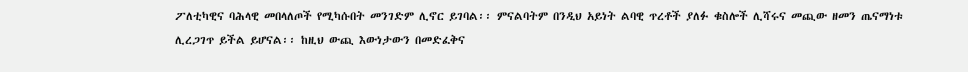ፖለቲካዊና ባሕላዊ መበላለጦች የሚካሱበት መንገድም ሊኖር ይገባል፡፡ ምናልባትም በንዲህ አይነት ልባዊ ጥረቶች ያለፉ ቁስሎች ሊሻሩና መጪው ዘመን ጤናማነቱ ሊረጋገጥ ይችል ይሆናል፡፡ ከዚህ ውጪ እውነታውን በመድፈቅና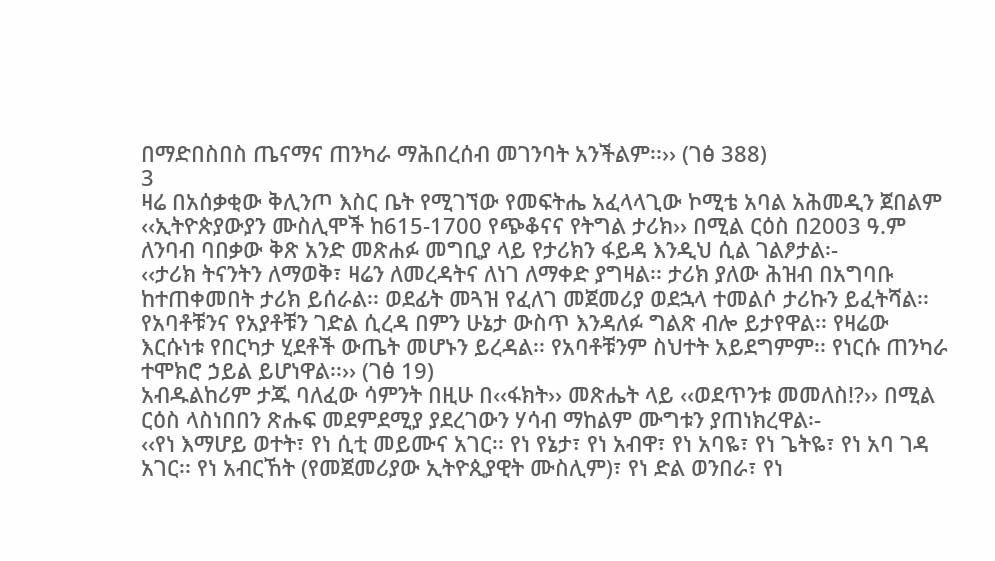በማድበስበስ ጤናማና ጠንካራ ማሕበረሰብ መገንባት አንችልም፡፡›› (ገፅ 388)
3
ዛሬ በአሰቃቂው ቅሊንጦ እስር ቤት የሚገኘው የመፍትሔ አፈላላጊው ኮሚቴ አባል አሕመዲን ጀበልም ‹‹ኢትዮጵያውያን ሙስሊሞች ከ615-1700 የጭቆናና የትግል ታሪክ›› በሚል ርዕስ በ2003 ዓ.ም ለንባብ ባበቃው ቅጽ አንድ መጽሐፉ መግቢያ ላይ የታሪክን ፋይዳ እንዲህ ሲል ገልፆታል፡-
‹‹ታሪክ ትናንትን ለማወቅ፣ ዛሬን ለመረዳትና ለነገ ለማቀድ ያግዛል፡፡ ታሪክ ያለው ሕዝብ በአግባቡ ከተጠቀመበት ታሪክ ይሰራል፡፡ ወደፊት መጓዝ የፈለገ መጀመሪያ ወደኋላ ተመልሶ ታሪኩን ይፈትሻል፡፡ የአባቶቹንና የአያቶቹን ገድል ሲረዳ በምን ሁኔታ ውስጥ እንዳለፉ ግልጽ ብሎ ይታየዋል፡፡ የዛሬው እርሱነቱ የበርካታ ሂደቶች ውጤት መሆኑን ይረዳል፡፡ የአባቶቹንም ስህተት አይደግምም፡፡ የነርሱ ጠንካራ ተሞክሮ ኃይል ይሆነዋል፡፡›› (ገፅ 19)
አብዱልከሪም ታጁ ባለፈው ሳምንት በዚሁ በ‹‹ፋክት›› መጽሔት ላይ ‹‹ወደጥንቱ መመለስ!?›› በሚል ርዕስ ላስነበበን ጽሑፍ መደምደሚያ ያደረገውን ሃሳብ ማከልም ሙግቱን ያጠነክረዋል፡-
‹‹የነ እማሆይ ወተት፣ የነ ሲቲ መይሙና አገር፡፡ የነ የኔታ፣ የነ አብዋ፣ የነ አባዬ፣ የነ ጌትዬ፣ የነ አባ ገዳ አገር፡፡ የነ አብርኸት (የመጀመሪያው ኢትዮጲያዊት ሙስሊም)፣ የነ ድል ወንበራ፣ የነ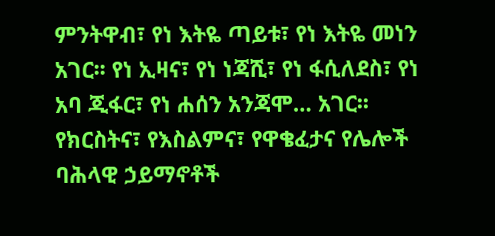ምንትዋብ፣ የነ እትዬ ጣይቱ፣ የነ እትዬ መነን አገር፡፡ የነ ኢዛና፣ የነ ነጃሺ፣ የነ ፋሲለደስ፣ የነ አባ ጂፋር፣ የነ ሐሰን አንጃሞ… አገር፡፡ የክርስትና፣ የእስልምና፣ የዋቄፈታና የሌሎች ባሕላዊ ኃይማኖቶች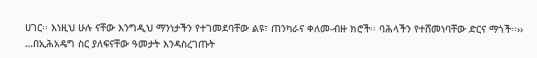ሀገር፡፡ እነዚህ ሁሉ ናቸው እንግዲህ ማንነታችን የተገመደባቸው ልዩ፣ ጠንካራና ቀለመ-ብዙ ክሮች፡፡ ባሕላችን የተሸመነባቸው ድርና ማጎች፡፡››
…በኢሕአዴግ ስር ያለፍናቸው ዓመታት እንዳስረገጡት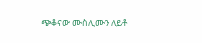ጭቆናው ሙስሊሙን ለይቶ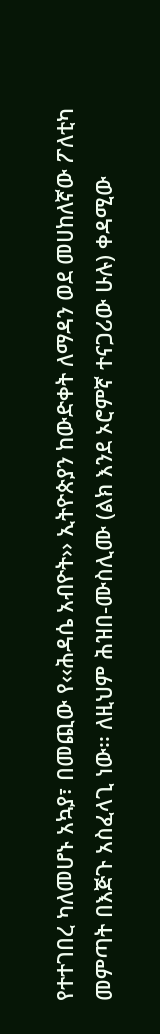የተተገበረ ካለመሆኑ አኳያ፣ በመጪው የ‹‹ሕዳሴ አብዮት›› ኢትዮጵያን ከውድቀት ለማዳን ወደ መሀከለኛው ፖለቲካ መምጣት በእጅጉ አስፈላጊ ነው፡፡ ለዚህም ሕዝበ-ሙስሊሙ (ልክ እንደ ኦሮምኛ ተናጋሪው ሁሉ) ቀዳሚው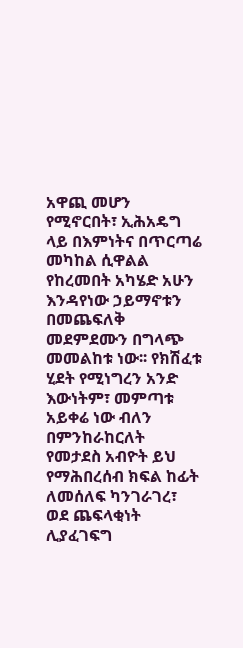አዋጪ መሆን የሚኖርበት፣ ኢሕአዴግ ላይ በእምነትና በጥርጣሬ መካከል ሲዋልል የከረመበት አካሄድ አሁን እንዳየነው ኃይማኖቱን በመጨፍለቅ መደምደሙን በግላጭ መመልከቱ ነው፡፡ የክሽፈቱ ሂደት የሚነግረን አንድ እውነትም፣ መምጣቱ አይቀሬ ነው ብለን በምንከራከርለት የመታደስ አብዮት ይህ የማሕበረሰብ ክፍል ከፊት ለመሰለፍ ካንገራገረ፣ ወደ ጨፍላቂነት ሊያፈገፍግ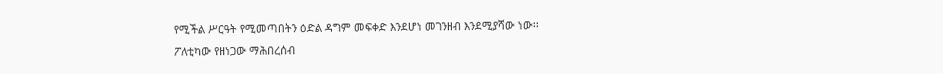የሚችል ሥርዓት የሚመጣበትን ዕድል ዳግም መፍቀድ እንደሆነ መገንዘብ እንደሚያሻው ነው፡፡
ፖለቲካው የዘነጋው ማሕበረሰብ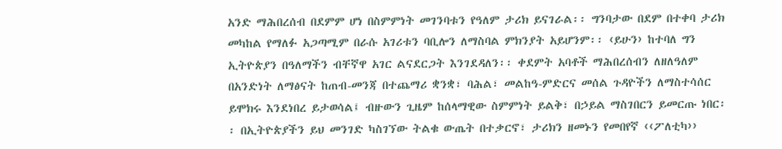አንድ ማሕበረሰብ በደምም ሆነ በስምምነት መገንባቱን የዓለም ታሪክ ይናገራል፡፡ ግንባታው በደም በተቀባ ታሪክ መካከል የማለፉ አጋጣሚም በራሱ አገሪቱን ባቢሎን ለማስባል ምክንያት አይሆንም፡፡ ‹ይሁን› ከተባለ ግን ኢትዮጵያን በዓለማችን ብቸኛዋ አገር ልናደርጋት እንገደዳለን፡፡ ቀደምት አባቶች ማሕበረሰብን ለዘለዓለም በአንድነት ለማፅናት ከጠብ-መንጃ በተጨማሪ ቋንቋ፣ ባሕል፣ መልከዓ-ምድርና መሰል ጉዳዮችን ለማስተሳሰር ይሞክሩ እንደነበረ ይታወሳል፤ ብዙውን ጊዜም ከሰላማዊው ስምምነት ይልቅ፣ በኃይል ማስገበርን ይመርጡ ነበር፡፡ በኢትዮጵያችን ይህ መንገድ ካስገኘው ትልቁ ውጤት በተቃርኖ፣ ታሪክን ዘመኑን የመበየኛ ‹‹ፖለቲካ››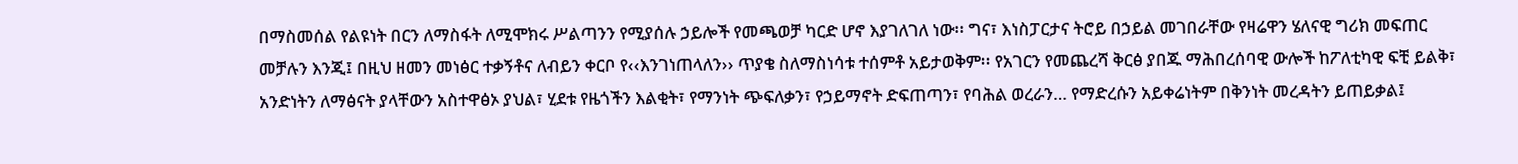በማስመሰል የልዩነት በርን ለማስፋት ለሚሞክሩ ሥልጣንን የሚያሰሉ ኃይሎች የመጫወቻ ካርድ ሆኖ እያገለገለ ነው፡፡ ግና፣ እነስፓርታና ትሮይ በኃይል መገበራቸው የዛሬዋን ሄለናዊ ግሪክ መፍጠር መቻሉን እንጂ፤ በዚህ ዘመን መነፅር ተቃኝቶና ለብይን ቀርቦ የ‹‹እንገነጠላለን›› ጥያቄ ስለማስነሳቱ ተሰምቶ አይታወቅም፡፡ የአገርን የመጨረሻ ቅርፅ ያበጁ ማሕበረሰባዊ ውሎች ከፖለቲካዊ ፍቺ ይልቅ፣ አንድነትን ለማፅናት ያላቸውን አስተዋፅኦ ያህል፣ ሂደቱ የዜጎችን እልቂት፣ የማንነት ጭፍለቃን፣ የኃይማኖት ድፍጠጣን፣ የባሕል ወረራን… የማድረሱን አይቀሬነትም በቅንነት መረዳትን ይጠይቃል፤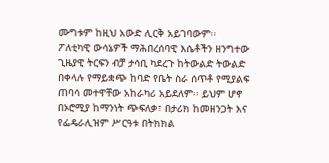ሙግቱም ከዚህ አውድ ሊርቅ አይገባውም፡፡
ፖለቲካዊ ውሳኔዎች ማሕበረሰባዊ እሴቶችን ዘንግተው ጊዜያዊ ትርፍን ብቻ ታሳቢ ካደረጉ ከትውልድ ትውልድ በቀላሉ የማይቋጭ ከባድ የቤት ስራ ሰጥቶ የሚያልፍ ጠባሳ መተዋቸው አከራካሪ አይደለም፡፡ ይህም ሆኖ በኦሮሚያ ከማንነት ጭፍለቃ፣ በታሪክ ከመዘንጋት እና የፌዴራሊዝም ሥርዓቱ በትክክል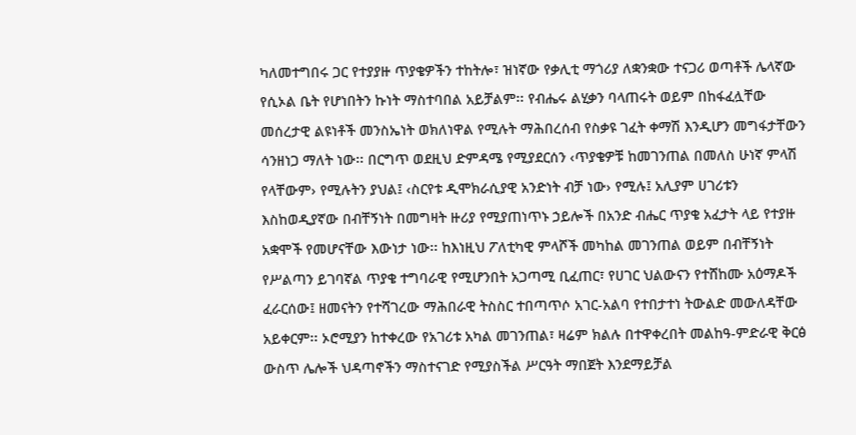ካለመተግበሩ ጋር የተያያዙ ጥያቄዎችን ተከትሎ፣ ዝነኛው የቃሊቲ ማጎሪያ ለቋንቋው ተናጋሪ ወጣቶች ሌላኛው የሲኦል ቤት የሆነበትን ኩነት ማስተባበል አይቻልም፡፡ የብሔሩ ልሂቃን ባላጠሩት ወይም በከፋፈሏቸው መሰረታዊ ልዩነቶች መንስኤነት ወክለነዋል የሚሉት ማሕበረሰብ የስቃዩ ገፈት ቀማሽ እንዲሆን መግፋታቸውን ሳንዘነጋ ማለት ነው፡፡ በርግጥ ወደዚህ ድምዳሜ የሚያደርሰን ‹ጥያቄዎቹ ከመገንጠል በመለስ ሁነኛ ምላሽ የላቸውም› የሚሉትን ያህል፤ ‹ስርየቱ ዲሞክራሲያዊ አንድነት ብቻ ነው› የሚሉ፤ አሊያም ሀገሪቱን እስከወዲያኛው በብቸኝነት በመግዛት ዙሪያ የሚያጠነጥኑ ኃይሎች በአንድ ብሔር ጥያቄ አፈታት ላይ የተያዙ አቋሞች የመሆናቸው እውነታ ነው፡፡ ከእነዚህ ፖለቲካዊ ምላሾች መካከል መገንጠል ወይም በብቸኝነት የሥልጣን ይገባኛል ጥያቄ ተግባራዊ የሚሆንበት አጋጣሚ ቢፈጠር፣ የሀገር ህልውናን የተሸከሙ አዕማዶች ፈራርሰው፤ ዘመናትን የተሻገረው ማሕበራዊ ትስስር ተበጣጥሶ አገር-አልባ የተበታተነ ትውልድ መውለዳቸው አይቀርም፡፡ ኦሮሚያን ከተቀረው የአገሪቱ አካል መገንጠል፣ ዛሬም ክልሉ በተዋቀረበት መልከዓ-ምድራዊ ቅርፅ ውስጥ ሌሎች ህዳጣኖችን ማስተናገድ የሚያስችል ሥርዓት ማበጀት እንደማይቻል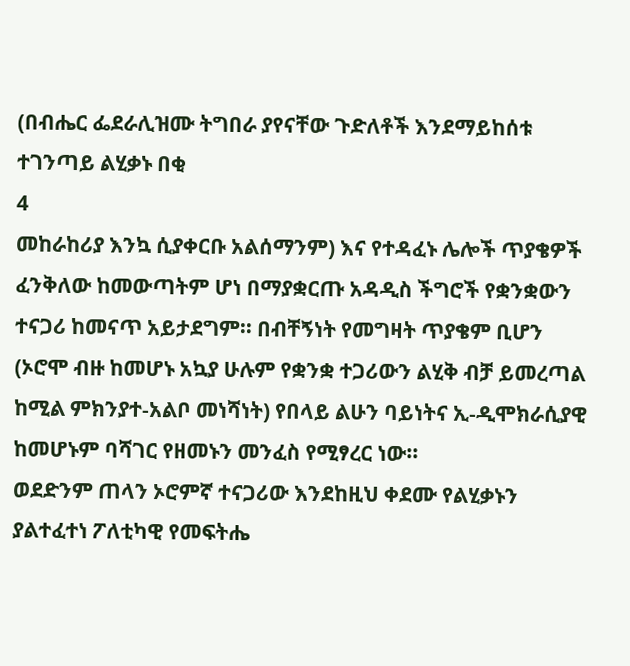(በብሔር ፌደራሊዝሙ ትግበራ ያየናቸው ጉድለቶች እንደማይከሰቱ ተገንጣይ ልሂቃኑ በቂ
4
መከራከሪያ እንኳ ሲያቀርቡ አልሰማንም) እና የተዳፈኑ ሌሎች ጥያቄዎች ፈንቅለው ከመውጣትም ሆነ በማያቋርጡ አዳዲስ ችግሮች የቋንቋውን ተናጋሪ ከመናጥ አይታደግም፡፡ በብቸኝነት የመግዛት ጥያቄም ቢሆን (ኦሮሞ ብዙ ከመሆኑ አኳያ ሁሉም የቋንቋ ተጋሪውን ልሂቅ ብቻ ይመረጣል ከሚል ምክንያተ-አልቦ መነሻነት) የበላይ ልሁን ባይነትና ኢ-ዲሞክራሲያዊ ከመሆኑም ባሻገር የዘመኑን መንፈስ የሚፃረር ነው፡፡
ወደድንም ጠላን ኦሮምኛ ተናጋሪው እንደከዚህ ቀደሙ የልሂቃኑን ያልተፈተነ ፖለቲካዊ የመፍትሔ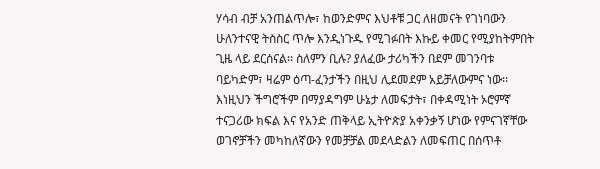ሃሳብ ብቻ አንጠልጥሎ፣ ከወንድምና እህቶቹ ጋር ለዘመናት የገነባውን ሁለንተናዊ ትስስር ጥሎ እንዲነጉዱ የሚገፉበት እኩይ ቀመር የሚያከትምበት ጊዜ ላይ ደርሰናል፡፡ ስለምን ቢሉ? ያለፈው ታሪካችን በደም መገንባቱ ባይካድም፣ ዛሬም ዕጣ-ፈንታችን በዚህ ሊደመደም አይቻለውምና ነው፡፡ እነዚህን ችግሮችም በማያዳግም ሁኔታ ለመፍታት፣ በቀዳሚነት ኦሮምኛ ተናጋሪው ክፍል እና የአንድ ጠቅላይ ኢትዮጵያ አቀንቃኝ ሆነው የምናገኛቸው ወገኖቻችን መካከለኛውን የመቻቻል መደላድልን ለመፍጠር በሰጥቶ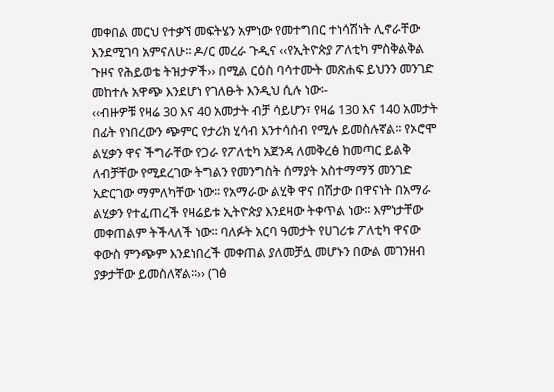መቀበል መርህ የተቃኘ መፍትሄን አምነው የመተግበር ተነሳሽነት ሊኖራቸው እንደሚገባ አምናለሁ፡፡ ዶ/ር መረራ ጉዲና ‹‹የኢትዮጵያ ፖለቲካ ምስቅልቅል ጉዞና የሕይወቴ ትዝታዎች›› በሚል ርዕስ ባሳተሙት መጽሐፍ ይህንን መንገድ መከተሉ አዋጭ እንደሆነ የገለፁት እንዲህ ሲሉ ነው፡-
‹‹ብዙዎቹ የዛሬ 30 እና 40 አመታት ብቻ ሳይሆን፣ የዛሬ 130 እና 140 አመታት በፊት የነበረውን ጭምር የታሪክ ሂሳብ እንተሳሰብ የሚሉ ይመስሉኛል፡፡ የኦሮሞ ልሂቃን ዋና ችግራቸው የጋራ የፖለቲካ አጀንዳ ለመቅረፅ ከመጣር ይልቅ ለብቻቸው የሚደረገው ትግልን የመንግስት ሰማያት አስተማማኝ መንገድ አድርገው ማምለካቸው ነው፡፡ የአማራው ልሂቅ ዋና በሽታው በዋናነት በአማራ ልሂቃን የተፈጠረች የዛሬይቱ ኢትዮጵያ እንደዛው ትቀጥል ነው፡፡ እምነታቸው መቀጠልም ትችላለች ነው፡፡ ባለፉት አርባ ዓመታት የሀገሪቱ ፖለቲካ ዋናው ቀውስ ምንጭም እንደነበረች መቀጠል ያለመቻሏ መሆኑን በውል መገንዘብ ያቃታቸው ይመስለኛል፡፡›› (ገፅ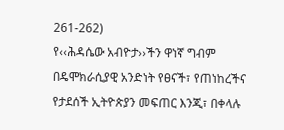261-262)
የ‹‹ሕዳሴው አብዮታ››ችን ዋነኛ ግብም በዴሞክራሲያዊ አንድነት የፀናች፣ የጠነከረችና የታደሰች ኢትዮጵያን መፍጠር እንጂ፣ በቀላሉ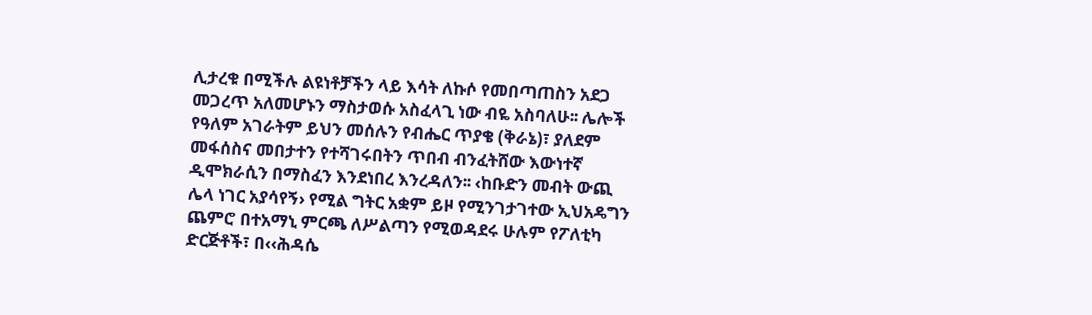ሊታረቁ በሚችሉ ልዩነቶቻችን ላይ እሳት ለኩሶ የመበጣጠስን አደጋ መጋረጥ አለመሆኑን ማስታወሱ አስፈላጊ ነው ብዬ አስባለሁ፡፡ ሌሎች የዓለም አገራትም ይህን መሰሉን የብሔር ጥያቄ (ቅራኔ)፣ ያለደም መፋሰስና መበታተን የተሻገሩበትን ጥበብ ብንፈትሸው እውነተኛ ዲሞክራሲን በማስፈን እንደነበረ እንረዳለን፡፡ ‹ከቡድን መብት ውጪ ሌላ ነገር አያሳየኝ› የሚል ግትር አቋም ይዞ የሚንገታገተው ኢህአዴግን ጨምሮ በተአማኒ ምርጫ ለሥልጣን የሚወዳደሩ ሁሉም የፖለቲካ ድርጅቶች፣ በ‹‹ሕዳሴ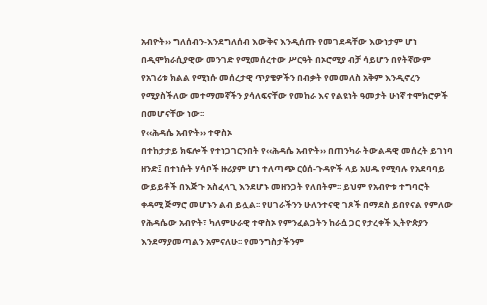አብዮት›› ግለሰብን-እንደግለሰብ እውቅና እንዲሰጡ የመገደዳቸው እውነታም ሆነ በዲሞክራሲያዊው መንገድ የሚመሰረተው ሥርዓት በኦሮሚያ ብቻ ሳይሆን በየትኛውም የአገሪቱ ክልል የሚነሱ መሰረታዊ ጥያቄዎችን በብቃት የመመለስ አቅም እንዲኖረን የሚያስችለው መተማመኛችን ያሳለፍናቸው የመከራ እና የልዩነት ዓመታት ሁነኛ ተሞክሮዎች በመሆናቸው ነው፡፡
የ‹‹ሕዳሴ አብዮት›› ተዋስኦ
በተከታታይ ክፍሎች የተነጋገርንበት የ‹‹ሕዳሴ አብዮት›› በጠንካራ ትውልዳዊ መሰረት ይገነባ ዘንድ፤ በተነሱት ሃሳቦች ዙሪያም ሆነ ተለጣጭ ርዕሰ-ጉዳዮች ላይ አሀዱ የሚባሉ የአደባባይ ውይይቶች በእጅጉ አስፈላጊ እንደሆኑ መዘንጋት የለበትም፡፡ ይህም የአብዮቱ ተግባሮት ቀዳሚ ጅማሮ መሆኑን ልብ ይሏል፡፡ የሀገራችንን ሁለንተናዊ ገጾች በማደስ ይበየናል የምለው የሕዳሴው አብዮት፣ ካለምሁራዊ ተዋስኦ የምንፈልጋትን ከራሷ ጋር የታረቀች ኢትዮጵያን እንደማያመጣልን አምናለሁ፡፡ የመንግስታችንም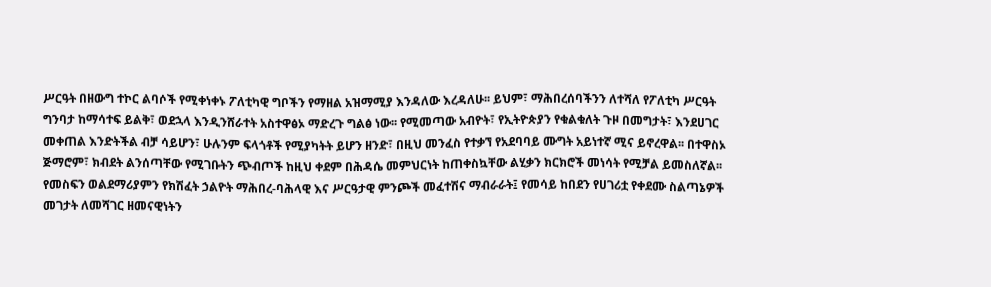ሥርዓት በዘውግ ተኮር ልባሶች የሚቀነቀኑ ፖለቲካዊ ግቦችን የማዘል አዝማሚያ እንዳለው እረዳለሁ፡፡ ይህም፣ ማሕበረሰባችንን ለተሻለ የፖለቲካ ሥርዓት ግንባታ ከማሳተፍ ይልቅ፣ ወደኋላ እንዲንሸራተት አስተዋፅኦ ማድረጉ ግልፅ ነው፡፡ የሚመጣው አብዮት፣ የኢትዮጵያን የቁልቁለት ጉዞ በመግታት፣ እንደሀገር መቀጠል እንድትችል ብቻ ሳይሆን፣ ሁሉንም ፍላጎቶች የሚያካትት ይሆን ዘንድ፣ በዚህ መንፈስ የተቃኘ የአደባባይ ሙግት አይነተኛ ሚና ይኖረዋል፡፡ በተዋስኦ ጅማሮም፣ ክብደት ልንሰጣቸው የሚገቡትን ጭብጦች ከዚህ ቀደም በሕዳሴ መምህርነት ከጠቀስኳቸው ልሂቃን ክርክሮች መነሳት የሚቻል ይመስለኛል፡፡ የመስፍን ወልደማሪያምን የክሽፈት ኃልዮት ማሕበረ-ባሕላዊ እና ሥርዓታዊ ምንጮች መፈተሽና ማብራራት፤ የመሳይ ከበደን የሀገሪቷ የቀደሙ ስልጣኔዎች መገታት ለመሻገር ዘመናዊነትን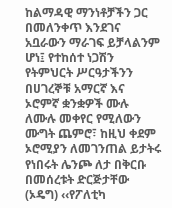ከልማዳዊ ማንነቶቻችን ጋር በመለንቀጥ እንደገና አቧራውን ማራገፍ ይቻላልንም ሆነ፤ የተከሰተ ነጋሽን የትምህርት ሥርዓታችንን በሀገረኞቹ አማርኛ እና ኦሮምኛ ቋንቋዎች ሙሉ ለሙሉ መቀየር የሚለውን ሙግት ጨምሮ፣ ከዚህ ቀደም ኦሮሚያን ለመገንጠል ይታትሩ የነበሩት ሌንጮ ለታ በቅርቡ በመሰረቱት ድርጅታቸው (ኦዴግ) ‹‹የፖለቲካ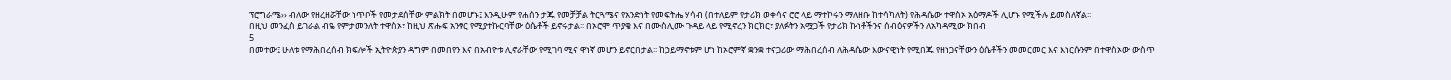ፕሮግራሜ›› ብለው የዘረዘሯቸው ነጥቦች የመታደሰቸው ምልክት በመሆኑ፤ እንዲሁም የሐሰን ታጁ የመቻቻል ትርጓሜና የአንድነት የመፍትሔ ሃሳብ (በተለይም የታሪክ ወቀሳና ሮሮ ላይ ማተኮሩን ማለዘቡ ከተሳካለት) የሕዳሴው ተዋስኦ አዕማዶች ሊሆኑ የሚችሉ ይመስለኛል፡፡
በዚህ መንፈስ ይገራል ብዬ የምታመንለት ተዋስኦ፣ ከዚህ ጽሑፍ አንፃር የሚያተኩርባቸው ዕሴቶች ይኖሩታል፡፡ በኦሮሞ ጥያቄ እና በሙስሊሙ ጉዳይ ላይ የሚኖረን ክርክር፣ ያለፉትን አሟጋች የታሪክ ኩነቶችንና ሰብዕናዎችን ለአካዳሚው ክበብ
5
በመተው፤ ሁለቱ የማሕበረሰብ ክፍሎች ኢትዮጵያን ዳግም በመበየን እና በአብዮቱ ሊኖራቸው የሚገባ ሚና ዋነኛ መሆን ይኖርበታል፡፡ ከኃይማኖቱም ሆነ ከኦሮምኛ ቋንቋ ተናጋሪው ማሕበረሰብ ለሕዳሴው እውናዊነት የሚበጁ የዘነጋናቸውን ዕሴቶችን መመርመር እና እነርሱንም በተዋስኦው ውስጥ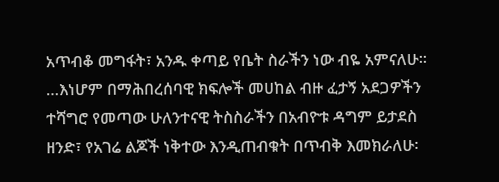አጥብቆ መግፋት፣ አንዱ ቀጣይ የቤት ስራችን ነው ብዬ አምናለሁ፡፡ …እነሆም በማሕበረሰባዊ ክፍሎች መሀከል ብዙ ፈታኝ አደጋዎችን ተሻግሮ የመጣው ሁለንተናዊ ትስስራችን በአብዮቱ ዳግም ይታደስ ዘንድ፣ የአገሬ ልጆች ነቅተው እንዲጠብቁት በጥብቅ እመክራለሁ፡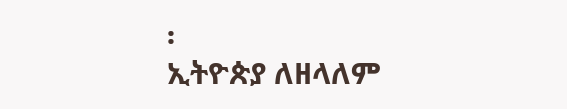፡
ኢትዮጵያ ለዘላለም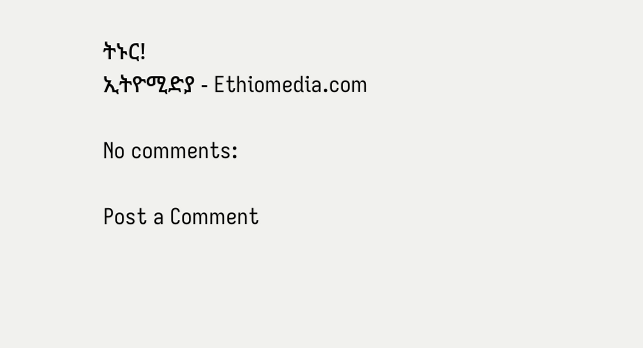ትኑር!
ኢትዮሚድያ - Ethiomedia.com

No comments:

Post a Comment